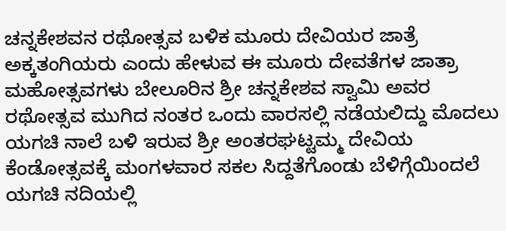ಚನ್ನಕೇಶವನ ರಥೋತ್ಸವ ಬಳಿಕ ಮೂರು ದೇವಿಯರ ಜಾತ್ರೆ
ಅಕ್ಕತಂಗಿಯರು ಎಂದು ಹೇಳುವ ಈ ಮೂರು ದೇವತೆಗಳ ಜಾತ್ರಾ ಮಹೋತ್ಸವಗಳು ಬೇಲೂರಿನ ಶ್ರೀ ಚನ್ನಕೇಶವ ಸ್ವಾಮಿ ಅವರ ರಥೋತ್ಸವ ಮುಗಿದ ನಂತರ ಒಂದು ವಾರಸಲ್ಲಿ ನಡೆಯಲಿದ್ದು ಮೊದಲು ಯಗಚಿ ನಾಲೆ ಬಳಿ ಇರುವ ಶ್ರೀ ಅಂತರಘಟ್ಟಮ್ಮ ದೇವಿಯ ಕೆಂಡೋತ್ಸವಕ್ಕೆ ಮಂಗಳವಾರ ಸಕಲ ಸಿದ್ದತೆಗೊಂಡು ಬೆಳಿಗ್ಗೆಯಿಂದಲೆ ಯಗಚಿ ನದಿಯಲ್ಲಿ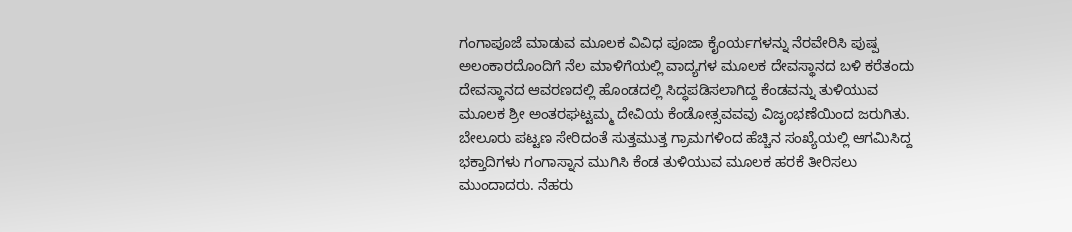ಗಂಗಾಪೂಜೆ ಮಾಡುವ ಮೂಲಕ ವಿವಿಧ ಪೂಜಾ ಕೈಂರ್ಯಗಳನ್ನು ನೆರವೇರಿಸಿ ಪುಷ್ಪ ಅಲಂಕಾರದೊಂದಿಗೆ ನೆಲ ಮಾಳಿಗೆಯಲ್ಲಿ ವಾದ್ಯಗಳ ಮೂಲಕ ದೇವಸ್ಥಾನದ ಬಳಿ ಕರೆತಂದು ದೇವಸ್ಥಾನದ ಆವರಣದಲ್ಲಿ ಹೊಂಡದಲ್ಲಿ ಸಿದ್ಧಪಡಿಸಲಾಗಿದ್ದ ಕೆಂಡವನ್ನು ತುಳಿಯುವ ಮೂಲಕ ಶ್ರೀ ಅಂತರಘಟ್ಟಮ್ಮ ದೇವಿಯ ಕೆಂಡೋತ್ಸವವವು ವಿಜೃಂಭಣೆಯಿಂದ ಜರುಗಿತು.
ಬೇಲೂರು ಪಟ್ಟಣ ಸೇರಿದಂತೆ ಸುತ್ತಮುತ್ತ ಗ್ರಾಮಗಳಿಂದ ಹೆಚ್ಚಿನ ಸಂಖ್ಯೆಯಲ್ಲಿ ಆಗಮಿಸಿದ್ದ ಭಕ್ತಾದಿಗಳು ಗಂಗಾಸ್ನಾನ ಮುಗಿಸಿ ಕೆಂಡ ತುಳಿಯುವ ಮೂಲಕ ಹರಕೆ ತೀರಿಸಲು ಮುಂದಾದರು. ನೆಹರು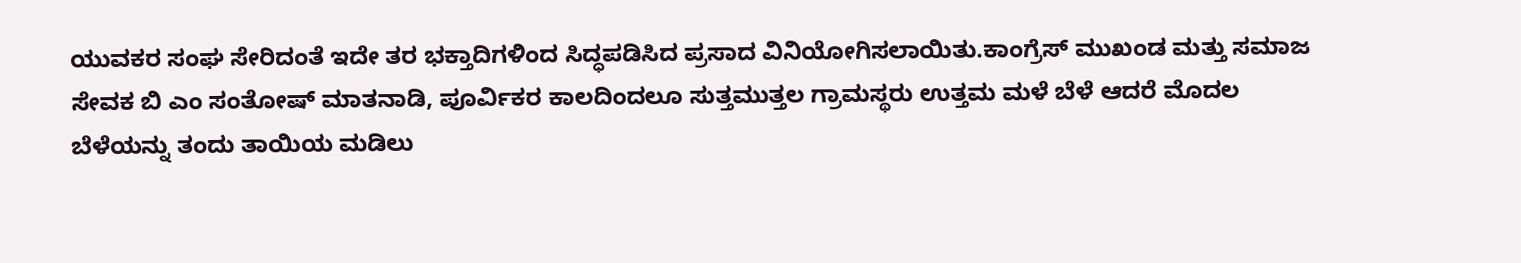ಯುವಕರ ಸಂಘ ಸೇರಿದಂತೆ ಇದೇ ತರ ಭಕ್ತಾದಿಗಳಿಂದ ಸಿದ್ಧಪಡಿಸಿದ ಪ್ರಸಾದ ವಿನಿಯೋಗಿಸಲಾಯಿತು.ಕಾಂಗ್ರೆಸ್ ಮುಖಂಡ ಮತ್ತು ಸಮಾಜ ಸೇವಕ ಬಿ ಎಂ ಸಂತೋಷ್ ಮಾತನಾಡಿ, ಪೂರ್ವಿಕರ ಕಾಲದಿಂದಲೂ ಸುತ್ತಮುತ್ತಲ ಗ್ರಾಮಸ್ಥರು ಉತ್ತಮ ಮಳೆ ಬೆಳೆ ಆದರೆ ಮೊದಲ ಬೆಳೆಯನ್ನು ತಂದು ತಾಯಿಯ ಮಡಿಲು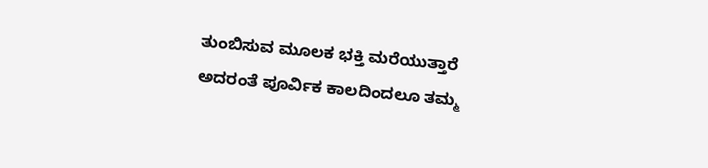ತುಂಬಿಸುವ ಮೂಲಕ ಭಕ್ತಿ ಮರೆಯುತ್ತಾರೆ ಅದರಂತೆ ಪೂರ್ವಿಕ ಕಾಲದಿಂದಲೂ ತಮ್ಮ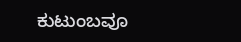ಕುಟುಂಬವೂ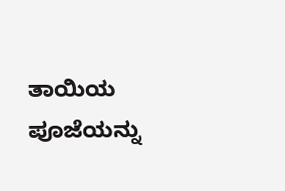ತಾಯಿಯ ಪೂಜೆಯನ್ನು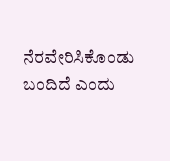ನೆರವೇರಿಸಿಕೊಂಡು ಬಂದಿದೆ ಎಂದು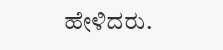ಹೇಳಿದರು.